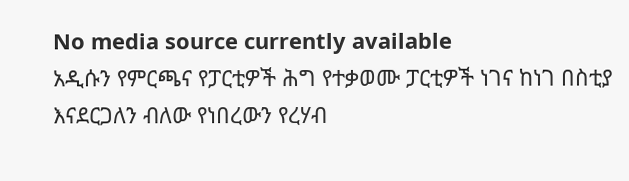No media source currently available
አዲሱን የምርጫና የፓርቲዎች ሕግ የተቃወሙ ፓርቲዎች ነገና ከነገ በስቲያ እናደርጋለን ብለው የነበረውን የረሃብ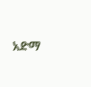አድማ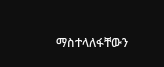ማስተላለፋቸውን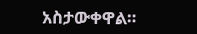አስታውቀዋል።